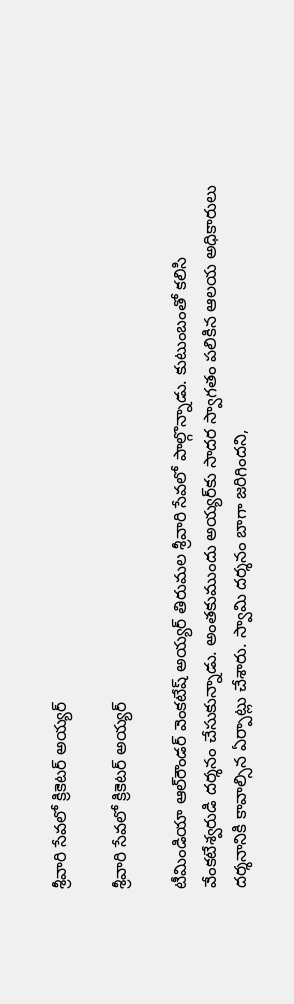శ్రీవారి సేవలో క్రికెటర్ అయ్యర్

శ్రీవారి సేవలో క్రికెటర్ అయ్యర్

టీమిండియా ఆల్‌రౌండర్ వెంకటేష్ అయ్యర్ తిరుమల శ్రీవారి సేవలో పాల్గొన్నాడు. కుటుంబంతో కలిసి వేంకటేశ్వరుడి దర్శనం చేసుకున్నాడు. అంతకుముందు అయ్యర్‌కు సాదర స్వాగతం పలికిన ఆలయ అధికారులు దర్శనానికి కావాల్సిన ఏర్పాట్లు చేశారు. స్వామి దర్శనం బాగా జరిగిందని,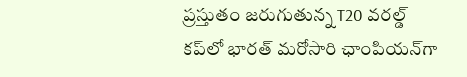ప్రస్తుతం జరుగుతున్న T20 వరల్డ్ కప్‌లో భారత్ మరోసారి ఛాంపియన్‌గా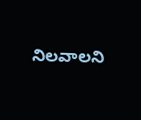నిలవాలని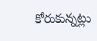కోరుకున్నట్లు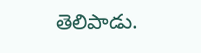తెలిపాడు.